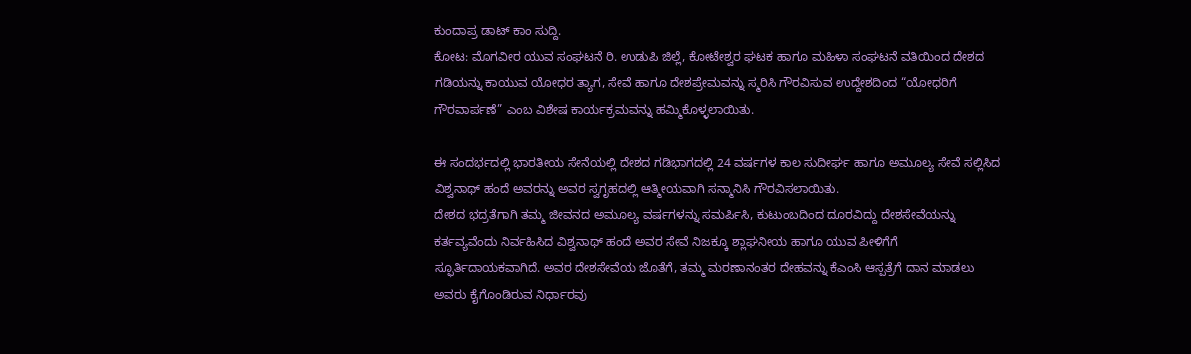ಕುಂದಾಪ್ರ ಡಾಟ್ ಕಾಂ ಸುದ್ದಿ.
ಕೋಟ: ಮೊಗವೀರ ಯುವ ಸಂಘಟನೆ ರಿ. ಉಡುಪಿ ಜಿಲ್ಲೆ, ಕೋಟೇಶ್ವರ ಘಟಕ ಹಾಗೂ ಮಹಿಳಾ ಸಂಘಟನೆ ವತಿಯಿಂದ ದೇಶದ ಗಡಿಯನ್ನು ಕಾಯುವ ಯೋಧರ ತ್ಯಾಗ, ಸೇವೆ ಹಾಗೂ ದೇಶಪ್ರೇಮವನ್ನು ಸ್ಮರಿಸಿ ಗೌರವಿಸುವ ಉದ್ದೇಶದಿಂದ “ಯೋಧರಿಗೆ ಗೌರವಾರ್ಪಣೆ” ಎಂಬ ವಿಶೇಷ ಕಾರ್ಯಕ್ರಮವನ್ನು ಹಮ್ಮಿಕೊಳ್ಳಲಾಯಿತು.

ಈ ಸಂದರ್ಭದಲ್ಲಿ ಭಾರತೀಯ ಸೇನೆಯಲ್ಲಿ ದೇಶದ ಗಡಿಭಾಗದಲ್ಲಿ 24 ವರ್ಷಗಳ ಕಾಲ ಸುದೀರ್ಘ ಹಾಗೂ ಅಮೂಲ್ಯ ಸೇವೆ ಸಲ್ಲಿಸಿದ ವಿಶ್ವನಾಥ್ ಹಂದೆ ಅವರನ್ನು ಅವರ ಸ್ವಗೃಹದಲ್ಲಿ ಆತ್ಮೀಯವಾಗಿ ಸನ್ಮಾನಿಸಿ ಗೌರವಿಸಲಾಯಿತು.
ದೇಶದ ಭದ್ರತೆಗಾಗಿ ತಮ್ಮ ಜೀವನದ ಅಮೂಲ್ಯ ವರ್ಷಗಳನ್ನು ಸಮರ್ಪಿಸಿ, ಕುಟುಂಬದಿಂದ ದೂರವಿದ್ದು ದೇಶಸೇವೆಯನ್ನು ಕರ್ತವ್ಯವೆಂದು ನಿರ್ವಹಿಸಿದ ವಿಶ್ವನಾಥ್ ಹಂದೆ ಅವರ ಸೇವೆ ನಿಜಕ್ಕೂ ಶ್ಲಾಘನೀಯ ಹಾಗೂ ಯುವ ಪೀಳಿಗೆಗೆ ಸ್ಫೂರ್ತಿದಾಯಕವಾಗಿದೆ. ಅವರ ದೇಶಸೇವೆಯ ಜೊತೆಗೆ, ತಮ್ಮ ಮರಣಾನಂತರ ದೇಹವನ್ನು ಕೆಎಂಸಿ ಆಸ್ಪತ್ರೆಗೆ ದಾನ ಮಾಡಲು ಅವರು ಕೈಗೊಂಡಿರುವ ನಿರ್ಧಾರವು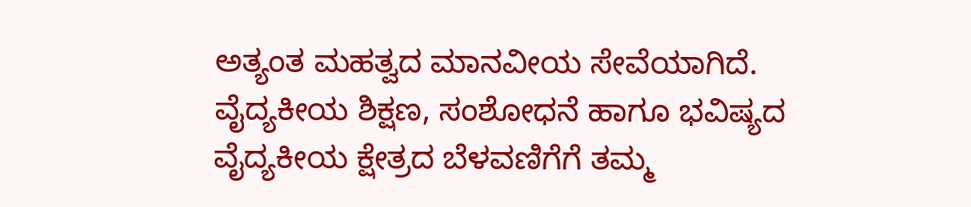ಅತ್ಯಂತ ಮಹತ್ವದ ಮಾನವೀಯ ಸೇವೆಯಾಗಿದೆ. ವೈದ್ಯಕೀಯ ಶಿಕ್ಷಣ, ಸಂಶೋಧನೆ ಹಾಗೂ ಭವಿಷ್ಯದ ವೈದ್ಯಕೀಯ ಕ್ಷೇತ್ರದ ಬೆಳವಣಿಗೆಗೆ ತಮ್ಮ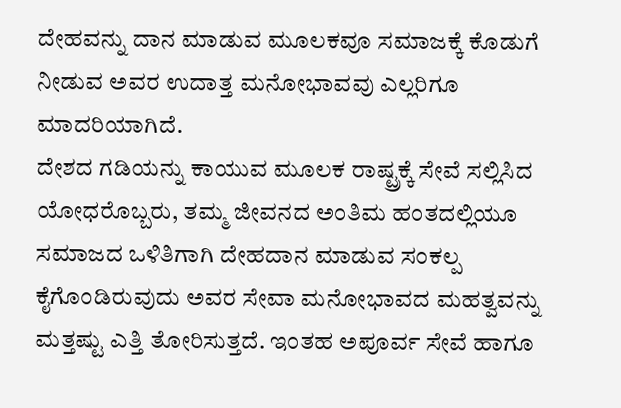ದೇಹವನ್ನು ದಾನ ಮಾಡುವ ಮೂಲಕವೂ ಸಮಾಜಕ್ಕೆ ಕೊಡುಗೆ ನೀಡುವ ಅವರ ಉದಾತ್ತ ಮನೋಭಾವವು ಎಲ್ಲರಿಗೂ ಮಾದರಿಯಾಗಿದೆ.
ದೇಶದ ಗಡಿಯನ್ನು ಕಾಯುವ ಮೂಲಕ ರಾಷ್ಟ್ರಕ್ಕೆ ಸೇವೆ ಸಲ್ಲಿಸಿದ ಯೋಧರೊಬ್ಬರು, ತಮ್ಮ ಜೀವನದ ಅಂತಿಮ ಹಂತದಲ್ಲಿಯೂ ಸಮಾಜದ ಒಳಿತಿಗಾಗಿ ದೇಹದಾನ ಮಾಡುವ ಸಂಕಲ್ಪ ಕೈಗೊಂಡಿರುವುದು ಅವರ ಸೇವಾ ಮನೋಭಾವದ ಮಹತ್ವವನ್ನು ಮತ್ತಷ್ಟು ಎತ್ತಿ ತೋರಿಸುತ್ತದೆ. ಇಂತಹ ಅಪೂರ್ವ ಸೇವೆ ಹಾಗೂ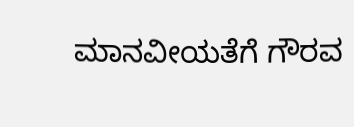ಮಾನವೀಯತೆಗೆ ಗೌರವ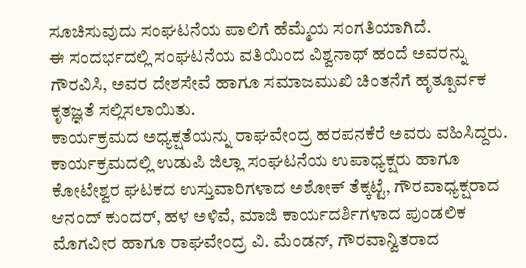ಸೂಚಿಸುವುದು ಸಂಘಟನೆಯ ಪಾಲಿಗೆ ಹೆಮ್ಮೆಯ ಸಂಗತಿಯಾಗಿದೆ.
ಈ ಸಂದರ್ಭದಲ್ಲಿ ಸಂಘಟನೆಯ ವತಿಯಿಂದ ವಿಶ್ವನಾಥ್ ಹಂದೆ ಅವರನ್ನು ಗೌರವಿಸಿ, ಅವರ ದೇಶಸೇವೆ ಹಾಗೂ ಸಮಾಜಮುಖಿ ಚಿಂತನೆಗೆ ಹೃತ್ಪೂರ್ವಕ ಕೃತಜ್ಞತೆ ಸಲ್ಲಿಸಲಾಯಿತು.
ಕಾರ್ಯಕ್ರಮದ ಅಧ್ಯಕ್ಷತೆಯನ್ನು ರಾಘವೇಂದ್ರ ಹರಪನಕೆರೆ ಅವರು ವಹಿಸಿದ್ದರು. ಕಾರ್ಯಕ್ರಮದಲ್ಲಿ ಉಡುಪಿ ಜಿಲ್ಲಾ ಸಂಘಟನೆಯ ಉಪಾಧ್ಯಕ್ಷರು ಹಾಗೂ ಕೋಟೇಶ್ವರ ಘಟಕದ ಉಸ್ತುವಾರಿಗಳಾದ ಅಶೋಕ್ ತೆಕ್ಕಟ್ಟೆ, ಗೌರವಾಧ್ಯಕ್ಷರಾದ ಆನಂದ್ ಕುಂದರ್, ಹಳ ಅಳಿವೆ, ಮಾಜಿ ಕಾರ್ಯದರ್ಶಿಗಳಾದ ಪುಂಡಲಿಕ ಮೊಗವೀರ ಹಾಗೂ ರಾಘವೇಂದ್ರ ವಿ. ಮೆಂಡನ್, ಗೌರವಾನ್ವಿತರಾದ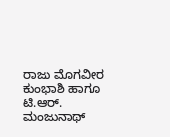ರಾಜು ಮೊಗವೀರ ಕುಂಭಾಶಿ ಹಾಗೂ ಟಿ.ಆರ್. ಮಂಜುನಾಥ್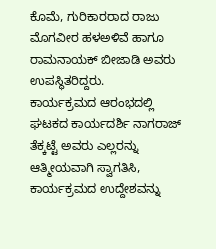ಕೊಮೆ, ಗುರಿಕಾರರಾದ ರಾಜು ಮೊಗವೀರ ಹಳಅಳಿವೆ ಹಾಗೂ ರಾಮನಾಯಕ್ ಬೀಜಾಡಿ ಅವರು ಉಪಸ್ಥಿತರಿದ್ದರು.
ಕಾರ್ಯಕ್ರಮದ ಆರಂಭದಲ್ಲಿ ಘಟಕದ ಕಾರ್ಯದರ್ಶಿ ನಾಗರಾಜ್ ತೆಕ್ಕಟ್ಟೆ ಅವರು ಎಲ್ಲರನ್ನು ಆತ್ಮೀಯವಾಗಿ ಸ್ವಾಗತಿಸಿ, ಕಾರ್ಯಕ್ರಮದ ಉದ್ದೇಶವನ್ನು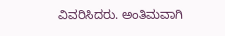ವಿವರಿಸಿದರು. ಅಂತಿಮವಾಗಿ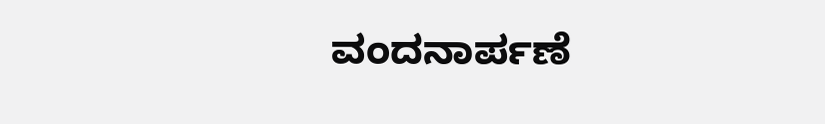ವಂದನಾರ್ಪಣೆ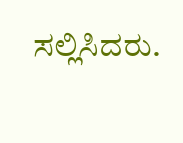ಸಲ್ಲಿಸಿದರು.